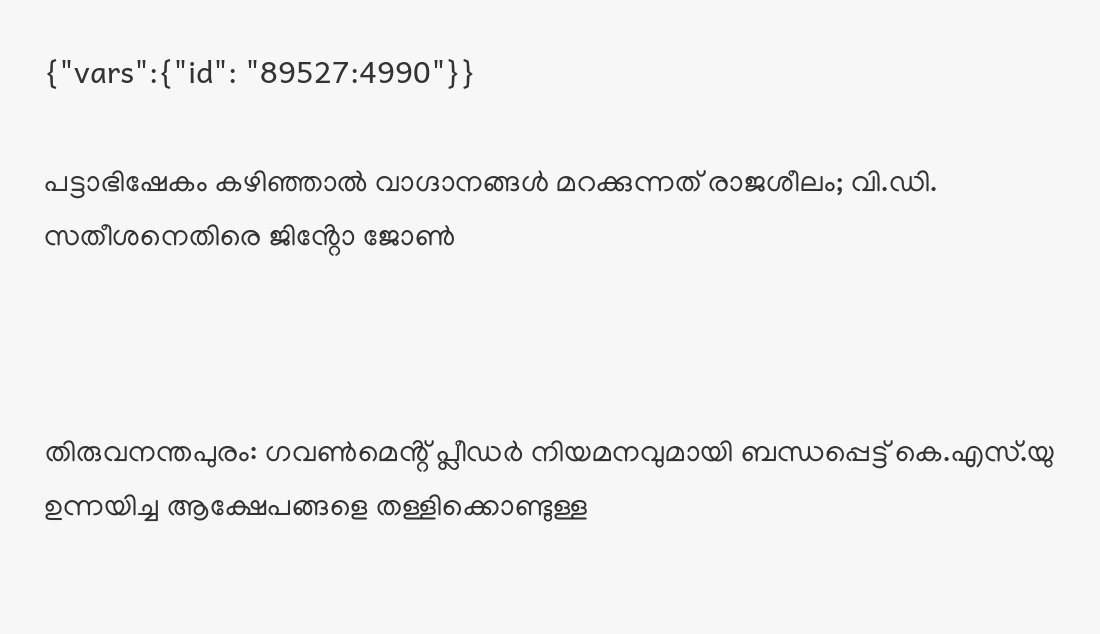{"vars":{"id": "89527:4990"}}

പട്ടാഭിഷേകം കഴിഞ്ഞാൽ വാഗ്ദാനങ്ങൾ മറക്കുന്നത് രാജശീലം; വി.ഡി. സതീശനെതിരെ ജിൻ്റോ ജോൺ



തിരുവനന്തപുരം: ഗവൺമെൻ്റ് പ്ലീഡർ നിയമനവുമായി ബന്ധപ്പെട്ട് കെ.എസ്.യു ഉന്നയിച്ച ആക്ഷേപങ്ങളെ തള്ളിക്കൊണ്ടുള്ള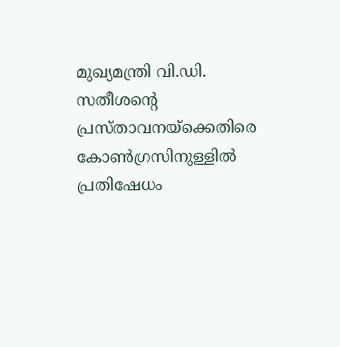മുഖ്യമന്ത്രി വി.ഡി. സതീശൻ്റെ പ്രസ്താവനയ്ക്കെതിരെ കോൺഗ്രസിനുള്ളിൽ പ്രതിഷേധം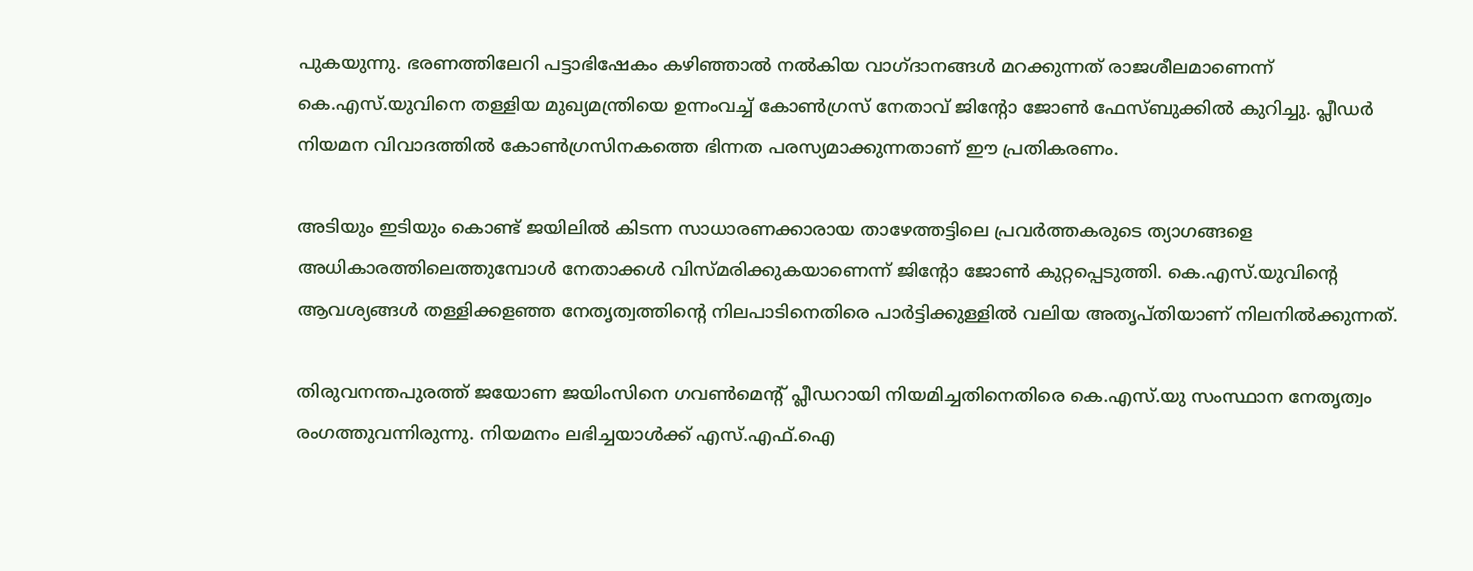പുകയുന്നു. ഭരണത്തിലേറി പട്ടാഭിഷേകം കഴിഞ്ഞാൽ നൽകിയ വാഗ്ദാനങ്ങൾ മറക്കുന്നത് രാജശീലമാണെന്ന് കെ.എസ്.യുവിനെ തള്ളിയ മുഖ്യമന്ത്രിയെ ഉന്നംവച്ച് കോൺഗ്രസ് നേതാവ് ജിൻ്റോ ജോൺ ഫേസ്ബുക്കിൽ കുറിച്ചു. പ്ലീഡർ നിയമന വിവാദത്തിൽ കോൺഗ്രസിനകത്തെ ഭിന്നത പരസ്യമാക്കുന്നതാണ് ഈ പ്രതികരണം.

അടിയും ഇടിയും കൊണ്ട് ജയിലിൽ കിടന്ന സാധാരണക്കാരായ താഴേത്തട്ടിലെ പ്രവർത്തകരുടെ ത്യാഗങ്ങളെ അധികാരത്തിലെത്തുമ്പോൾ നേതാക്കൾ വിസ്മരിക്കുകയാണെന്ന് ജിൻ്റോ ജോൺ കുറ്റപ്പെടുത്തി. കെ.എസ്.യുവിൻ്റെ ആവശ്യങ്ങൾ തള്ളിക്കളഞ്ഞ നേതൃത്വത്തിൻ്റെ നിലപാടിനെതിരെ പാർട്ടിക്കുള്ളിൽ വലിയ അതൃപ്തിയാണ് നിലനിൽക്കുന്നത്.

തിരുവനന്തപുരത്ത് ജയോണ ജയിംസിനെ ഗവൺമെൻ്റ് പ്ലീഡറായി നിയമിച്ചതിനെതിരെ കെ.എസ്.യു സംസ്ഥാന നേതൃത്വം രംഗത്തുവന്നിരുന്നു. നിയമനം ലഭിച്ചയാൾക്ക് എസ്.എഫ്.ഐ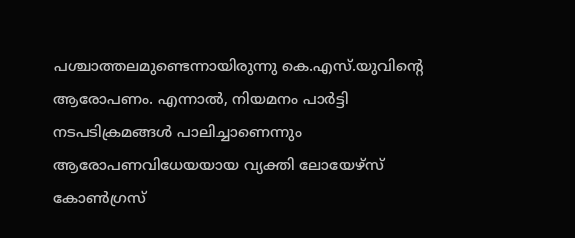പശ്ചാത്തലമുണ്ടെന്നായിരുന്നു കെ.എസ്.യുവിൻ്റെ ആരോപണം. എന്നാൽ, നിയമനം പാർട്ടി നടപടിക്രമങ്ങൾ പാലിച്ചാണെന്നും ആരോപണവിധേയയായ വ്യക്തി ലോയേഴ്സ് കോൺഗ്രസ്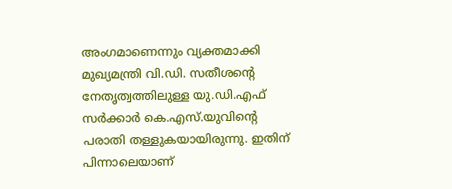അംഗമാണെന്നും വ്യക്തമാക്കി മുഖ്യമന്ത്രി വി.ഡി. സതീശൻ്റെ നേതൃത്വത്തിലുള്ള യു.ഡി.എഫ് സർക്കാർ കെ.എസ്.യുവിൻ്റെ പരാതി തള്ളുകയായിരുന്നു. ഇതിന് പിന്നാലെയാണ്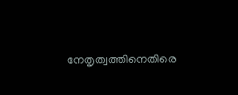നേതൃത്വത്തിനെതിരെ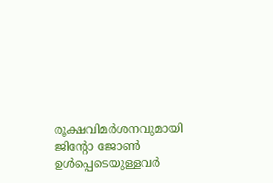രൂക്ഷവിമർശനവുമായി ജിൻ്റോ ജോൺ ഉൾപ്പെടെയുള്ളവർ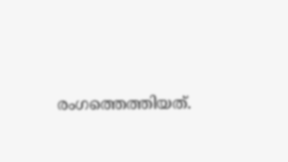രംഗത്തെത്തിയത്.